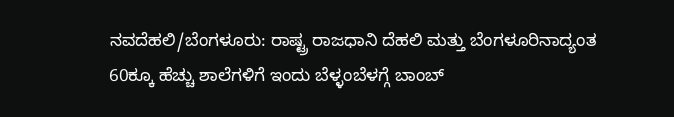ನವದೆಹಲಿ/ಬೆಂಗಳೂರು: ರಾಷ್ಟ್ರ ರಾಜಧಾನಿ ದೆಹಲಿ ಮತ್ತು ಬೆಂಗಳೂರಿನಾದ್ಯಂತ 60ಕ್ಕೂ ಹೆಚ್ಚು ಶಾಲೆಗಳಿಗೆ ಇಂದು ಬೆಳ್ಳಂಬೆಳಗ್ಗೆ ಬಾಂಬ್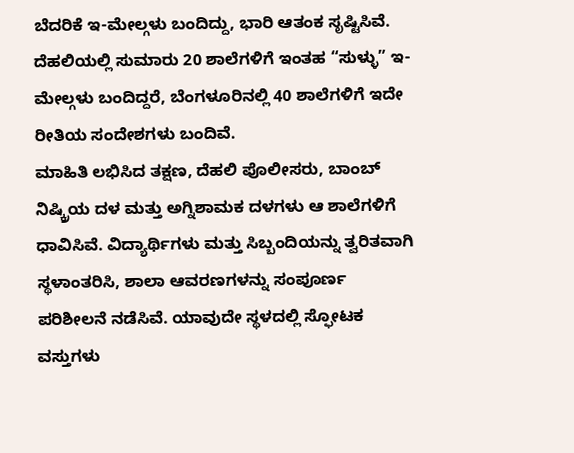ಬೆದರಿಕೆ ಇ-ಮೇಲ್ಗಳು ಬಂದಿದ್ದು, ಭಾರಿ ಆತಂಕ ಸೃಷ್ಟಿಸಿವೆ. ದೆಹಲಿಯಲ್ಲಿ ಸುಮಾರು 20 ಶಾಲೆಗಳಿಗೆ ಇಂತಹ “ಸುಳ್ಳು” ಇ-ಮೇಲ್ಗಳು ಬಂದಿದ್ದರೆ, ಬೆಂಗಳೂರಿನಲ್ಲಿ 40 ಶಾಲೆಗಳಿಗೆ ಇದೇ ರೀತಿಯ ಸಂದೇಶಗಳು ಬಂದಿವೆ.
ಮಾಹಿತಿ ಲಭಿಸಿದ ತಕ್ಷಣ, ದೆಹಲಿ ಪೊಲೀಸರು, ಬಾಂಬ್ ನಿಷ್ಕ್ರಿಯ ದಳ ಮತ್ತು ಅಗ್ನಿಶಾಮಕ ದಳಗಳು ಆ ಶಾಲೆಗಳಿಗೆ ಧಾವಿಸಿವೆ. ವಿದ್ಯಾರ್ಥಿಗಳು ಮತ್ತು ಸಿಬ್ಬಂದಿಯನ್ನು ತ್ವರಿತವಾಗಿ ಸ್ಥಳಾಂತರಿಸಿ, ಶಾಲಾ ಆವರಣಗಳನ್ನು ಸಂಪೂರ್ಣ ಪರಿಶೀಲನೆ ನಡೆಸಿವೆ. ಯಾವುದೇ ಸ್ಥಳದಲ್ಲಿ ಸ್ಫೋಟಕ ವಸ್ತುಗಳು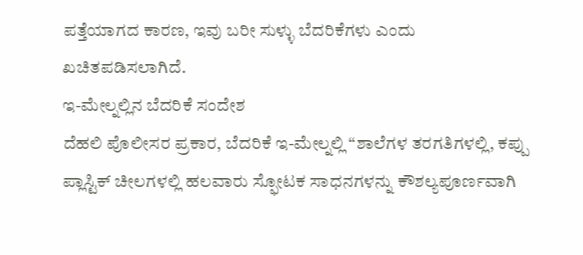ಪತ್ತೆಯಾಗದ ಕಾರಣ, ಇವು ಬರೀ ಸುಳ್ಳು ಬೆದರಿಕೆಗಳು ಎಂದು ಖಚಿತಪಡಿಸಲಾಗಿದೆ.
ಇ-ಮೇಲ್ನಲ್ಲಿನ ಬೆದರಿಕೆ ಸಂದೇಶ
ದೆಹಲಿ ಪೊಲೀಸರ ಪ್ರಕಾರ, ಬೆದರಿಕೆ ಇ-ಮೇಲ್ನಲ್ಲಿ “ಶಾಲೆಗಳ ತರಗತಿಗಳಲ್ಲಿ, ಕಪ್ಪು ಪ್ಲಾಸ್ಟಿಕ್ ಚೀಲಗಳಲ್ಲಿ ಹಲವಾರು ಸ್ಫೋಟಕ ಸಾಧನಗಳನ್ನು ಕೌಶಲ್ಯಪೂರ್ಣವಾಗಿ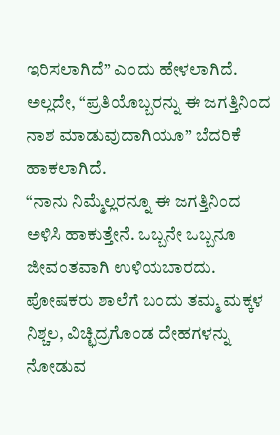ಇರಿಸಲಾಗಿದೆ” ಎಂದು ಹೇಳಲಾಗಿದೆ. ಅಲ್ಲದೇ, “ಪ್ರತಿಯೊಬ್ಬರನ್ನು ಈ ಜಗತ್ತಿನಿಂದ ನಾಶ ಮಾಡುವುದಾಗಿಯೂ” ಬೆದರಿಕೆ ಹಾಕಲಾಗಿದೆ.
“ನಾನು ನಿಮ್ಮೆಲ್ಲರನ್ನೂ ಈ ಜಗತ್ತಿನಿಂದ ಅಳಿಸಿ ಹಾಕುತ್ತೇನೆ. ಒಬ್ಬನೇ ಒಬ್ಬನೂ ಜೀವಂತವಾಗಿ ಉಳಿಯಬಾರದು. ಪೋಷಕರು ಶಾಲೆಗೆ ಬಂದು ತಮ್ಮ ಮಕ್ಕಳ ನಿಶ್ಚಲ, ವಿಚ್ಛಿದ್ರಗೊಂಡ ದೇಹಗಳನ್ನು ನೋಡುವ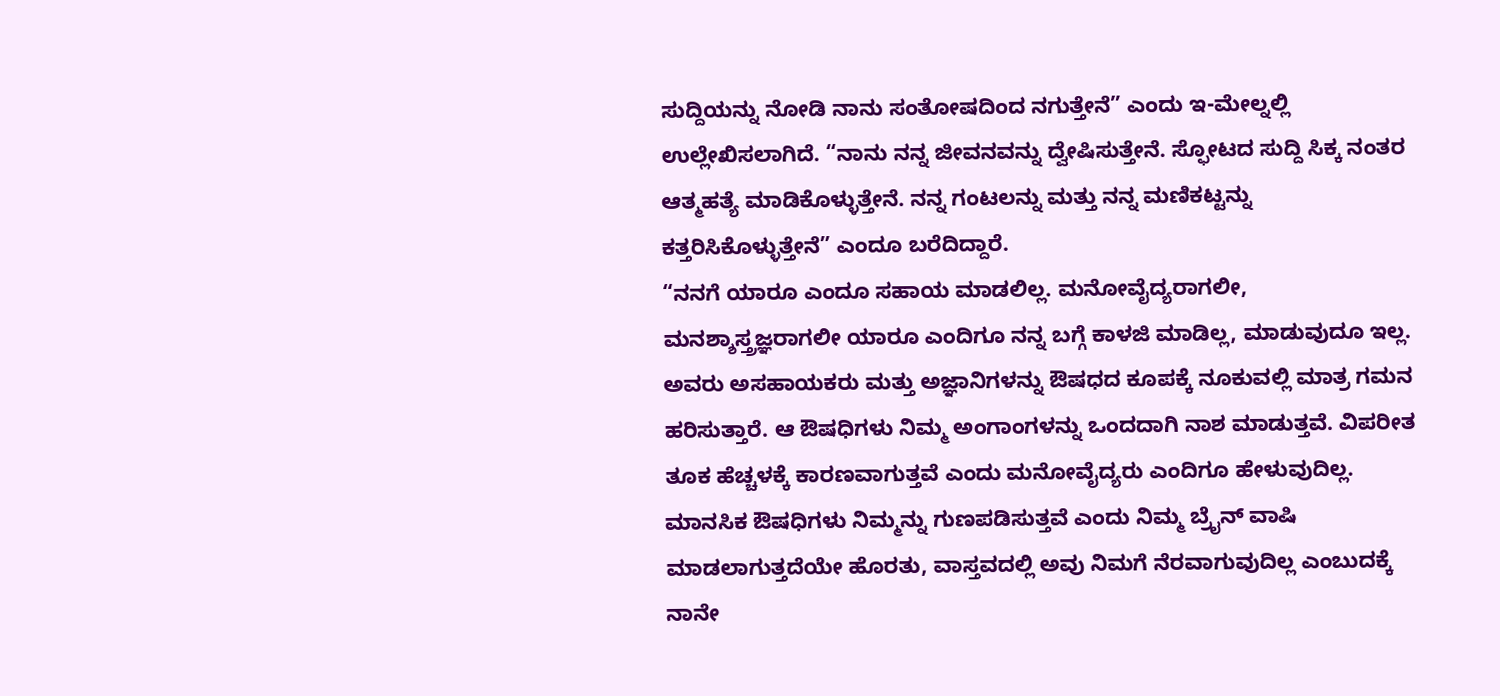ಸುದ್ದಿಯನ್ನು ನೋಡಿ ನಾನು ಸಂತೋಷದಿಂದ ನಗುತ್ತೇನೆ” ಎಂದು ಇ-ಮೇಲ್ನಲ್ಲಿ ಉಲ್ಲೇಖಿಸಲಾಗಿದೆ. “ನಾನು ನನ್ನ ಜೀವನವನ್ನು ದ್ವೇಷಿಸುತ್ತೇನೆ. ಸ್ಫೋಟದ ಸುದ್ದಿ ಸಿಕ್ಕ ನಂತರ ಆತ್ಮಹತ್ಯೆ ಮಾಡಿಕೊಳ್ಳುತ್ತೇನೆ. ನನ್ನ ಗಂಟಲನ್ನು ಮತ್ತು ನನ್ನ ಮಣಿಕಟ್ಟನ್ನು ಕತ್ತರಿಸಿಕೊಳ್ಳುತ್ತೇನೆ” ಎಂದೂ ಬರೆದಿದ್ದಾರೆ.
“ನನಗೆ ಯಾರೂ ಎಂದೂ ಸಹಾಯ ಮಾಡಲಿಲ್ಲ. ಮನೋವೈದ್ಯರಾಗಲೀ, ಮನಶ್ಶಾಸ್ತ್ರಜ್ಞರಾಗಲೀ ಯಾರೂ ಎಂದಿಗೂ ನನ್ನ ಬಗ್ಗೆ ಕಾಳಜಿ ಮಾಡಿಲ್ಲ, ಮಾಡುವುದೂ ಇಲ್ಲ. ಅವರು ಅಸಹಾಯಕರು ಮತ್ತು ಅಜ್ಞಾನಿಗಳನ್ನು ಔಷಧದ ಕೂಪಕ್ಕೆ ನೂಕುವಲ್ಲಿ ಮಾತ್ರ ಗಮನ ಹರಿಸುತ್ತಾರೆ. ಆ ಔಷಧಿಗಳು ನಿಮ್ಮ ಅಂಗಾಂಗಳನ್ನು ಒಂದದಾಗಿ ನಾಶ ಮಾಡುತ್ತವೆ. ವಿಪರೀತ ತೂಕ ಹೆಚ್ಚಳಕ್ಕೆ ಕಾರಣವಾಗುತ್ತವೆ ಎಂದು ಮನೋವೈದ್ಯರು ಎಂದಿಗೂ ಹೇಳುವುದಿಲ್ಲ. ಮಾನಸಿಕ ಔಷಧಿಗಳು ನಿಮ್ಮನ್ನು ಗುಣಪಡಿಸುತ್ತವೆ ಎಂದು ನಿಮ್ಮ ಬ್ರೈನ್ ವಾಷಿ ಮಾಡಲಾಗುತ್ತದೆಯೇ ಹೊರತು, ವಾಸ್ತವದಲ್ಲಿ ಅವು ನಿಮಗೆ ನೆರವಾಗುವುದಿಲ್ಲ ಎಂಬುದಕ್ಕೆ ನಾನೇ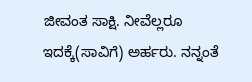ಜೀವಂತ ಸಾಕ್ಷಿ. ನೀವೆಲ್ಲರೂ ಇದಕ್ಕೆ(ಸಾವಿಗೆ) ಅರ್ಹರು. ನನ್ನಂತೆ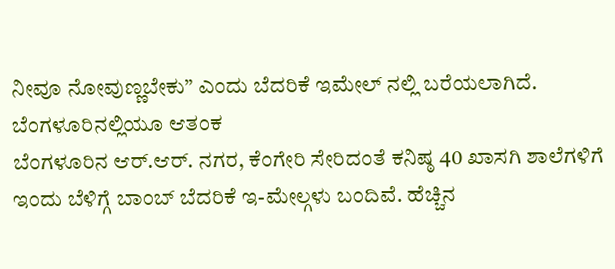ನೀವೂ ನೋವುಣ್ಣಬೇಕು” ಎಂದು ಬೆದರಿಕೆ ಇಮೇಲ್ ನಲ್ಲಿ ಬರೆಯಲಾಗಿದೆ.
ಬೆಂಗಳೂರಿನಲ್ಲಿಯೂ ಆತಂಕ
ಬೆಂಗಳೂರಿನ ಆರ್.ಆರ್. ನಗರ, ಕೆಂಗೇರಿ ಸೇರಿದಂತೆ ಕನಿಷ್ಠ 40 ಖಾಸಗಿ ಶಾಲೆಗಳಿಗೆ ಇಂದು ಬೆಳಿಗ್ಗೆ ಬಾಂಬ್ ಬೆದರಿಕೆ ಇ-ಮೇಲ್ಗಳು ಬಂದಿವೆ. ಹೆಚ್ಚಿನ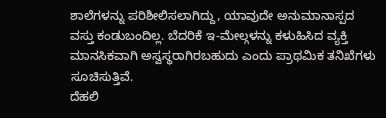ಶಾಲೆಗಳನ್ನು ಪರಿಶೀಲಿಸಲಾಗಿದ್ದು, ಯಾವುದೇ ಅನುಮಾನಾಸ್ಪದ ವಸ್ತು ಕಂಡುಬಂದಿಲ್ಲ. ಬೆದರಿಕೆ ಇ-ಮೇಲ್ಗಳನ್ನು ಕಳುಹಿಸಿದ ವ್ಯಕ್ತಿ ಮಾನಸಿಕವಾಗಿ ಅಸ್ವಸ್ಥರಾಗಿರಬಹುದು ಎಂದು ಪ್ರಾಥಮಿಕ ತನಿಖೆಗಳು ಸೂಚಿಸುತ್ತಿವೆ.
ದೆಹಲಿ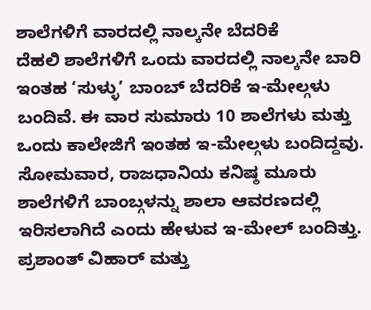ಶಾಲೆಗಳಿಗೆ ವಾರದಲ್ಲಿ ನಾಲ್ಕನೇ ಬೆದರಿಕೆ
ದೆಹಲಿ ಶಾಲೆಗಳಿಗೆ ಒಂದು ವಾರದಲ್ಲಿ ನಾಲ್ಕನೇ ಬಾರಿ ಇಂತಹ ‘ಸುಳ್ಳು’ ಬಾಂಬ್ ಬೆದರಿಕೆ ಇ-ಮೇಲ್ಗಳು ಬಂದಿವೆ. ಈ ವಾರ ಸುಮಾರು 10 ಶಾಲೆಗಳು ಮತ್ತು ಒಂದು ಕಾಲೇಜಿಗೆ ಇಂತಹ ಇ-ಮೇಲ್ಗಳು ಬಂದಿದ್ದವು.
ಸೋಮವಾರ, ರಾಜಧಾನಿಯ ಕನಿಷ್ಠ ಮೂರು ಶಾಲೆಗಳಿಗೆ ಬಾಂಬ್ಗಳನ್ನು ಶಾಲಾ ಆವರಣದಲ್ಲಿ ಇರಿಸಲಾಗಿದೆ ಎಂದು ಹೇಳುವ ಇ-ಮೇಲ್ ಬಂದಿತ್ತು. ಪ್ರಶಾಂತ್ ವಿಹಾರ್ ಮತ್ತು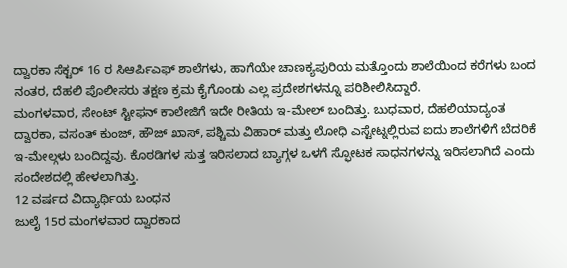ದ್ವಾರಕಾ ಸೆಕ್ಟರ್ 16 ರ ಸಿಆರ್ಪಿಎಫ್ ಶಾಲೆಗಳು, ಹಾಗೆಯೇ ಚಾಣಕ್ಯಪುರಿಯ ಮತ್ತೊಂದು ಶಾಲೆಯಿಂದ ಕರೆಗಳು ಬಂದ ನಂತರ, ದೆಹಲಿ ಪೊಲೀಸರು ತಕ್ಷಣ ಕ್ರಮ ಕೈಗೊಂಡು ಎಲ್ಲ ಪ್ರದೇಶಗಳನ್ನೂ ಪರಿಶೀಲಿಸಿದ್ದಾರೆ.
ಮಂಗಳವಾರ, ಸೇಂಟ್ ಸ್ಟೀಫನ್ ಕಾಲೇಜಿಗೆ ಇದೇ ರೀತಿಯ ಇ-ಮೇಲ್ ಬಂದಿತ್ತು. ಬುಧವಾರ, ದೆಹಲಿಯಾದ್ಯಂತ ದ್ವಾರಕಾ, ವಸಂತ್ ಕುಂಜ್, ಹೌಜ್ ಖಾಸ್, ಪಶ್ಚಿಮ ವಿಹಾರ್ ಮತ್ತು ಲೋಧಿ ಎಸ್ಟೇಟ್ನಲ್ಲಿರುವ ಐದು ಶಾಲೆಗಳಿಗೆ ಬೆದರಿಕೆ ಇ-ಮೇಲ್ಗಳು ಬಂದಿದ್ದವು. ಕೊಠಡಿಗಳ ಸುತ್ತ ಇರಿಸಲಾದ ಬ್ಯಾಗ್ಗಳ ಒಳಗೆ ಸ್ಫೋಟಕ ಸಾಧನಗಳನ್ನು ಇರಿಸಲಾಗಿದೆ ಎಂದು ಸಂದೇಶದಲ್ಲಿ ಹೇಳಲಾಗಿತ್ತು.
12 ವರ್ಷದ ವಿದ್ಯಾರ್ಥಿಯ ಬಂಧನ
ಜುಲೈ 15ರ ಮಂಗಳವಾರ ದ್ವಾರಕಾದ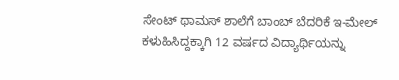ಸೇಂಟ್ ಥಾಮಸ್ ಶಾಲೆಗೆ ಬಾಂಬ್ ಬೆದರಿಕೆ ಇ-ಮೇಲ್ ಕಳುಹಿಸಿದ್ದಕ್ಕಾಗಿ 12 ವರ್ಷದ ವಿದ್ಯಾರ್ಥಿಯನ್ನು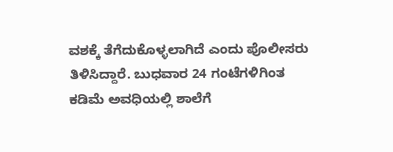ವಶಕ್ಕೆ ತೆಗೆದುಕೊಳ್ಳಲಾಗಿದೆ ಎಂದು ಪೊಲೀಸರು ತಿಳಿಸಿದ್ದಾರೆ. ಬುಧವಾರ 24 ಗಂಟೆಗಳಿಗಿಂತ ಕಡಿಮೆ ಅವಧಿಯಲ್ಲಿ ಶಾಲೆಗೆ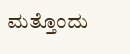ಮತ್ತೊಂದು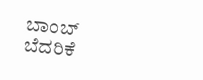ಬಾಂಬ್ ಬೆದರಿಕೆ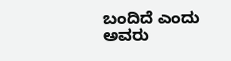ಬಂದಿದೆ ಎಂದು ಅವರು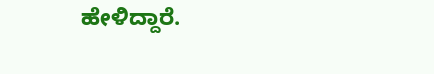ಹೇಳಿದ್ದಾರೆ.